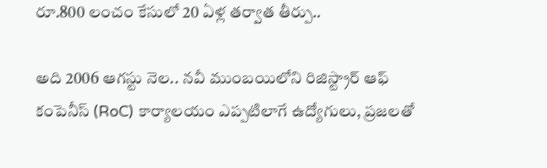రూ.800 లంచం కేసులో 20 ఏళ్ల తర్వాత తీర్పు..

అది 2006 ఆగస్టు నెల.. నవీ ముంబయిలోని రిజిస్ట్రార్ ఆఫ్ కంపెనీస్ (RoC) కార్యాలయం ఎప్పటిలాగే ఉద్యోగులు, ప్రజలతో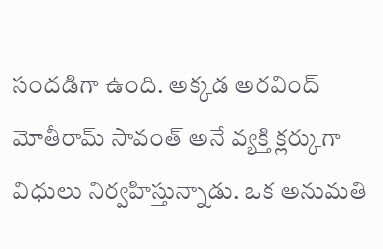సందడిగా ఉంది. అక్కడ అరవింద్ మోతీరామ్ సావంత్ అనే వ్యక్తి క్లర్కుగా విధులు నిర్వహిస్తున్నాడు. ఒక అనుమతి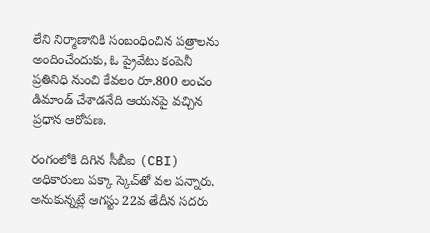లేని నిర్మాణానికి సంబంధించిన పత్రాలను అందించేందుకు, ఓ ప్రైవేటు కంపెనీ ప్రతినిధి నుంచి కేవలం రూ.800 లంచం డిమాండ్ చేశాడనేది ఆయనపై వచ్చిన ప్రధాన ఆరోపణ.

రంగంలోకి దిగిన సీబీఐ (CBI) అధికారులు పక్కా స్కెచ్‌తో వల పన్నారు. అనుకున్నట్లే ఆగస్టు 22వ తేదీన సదరు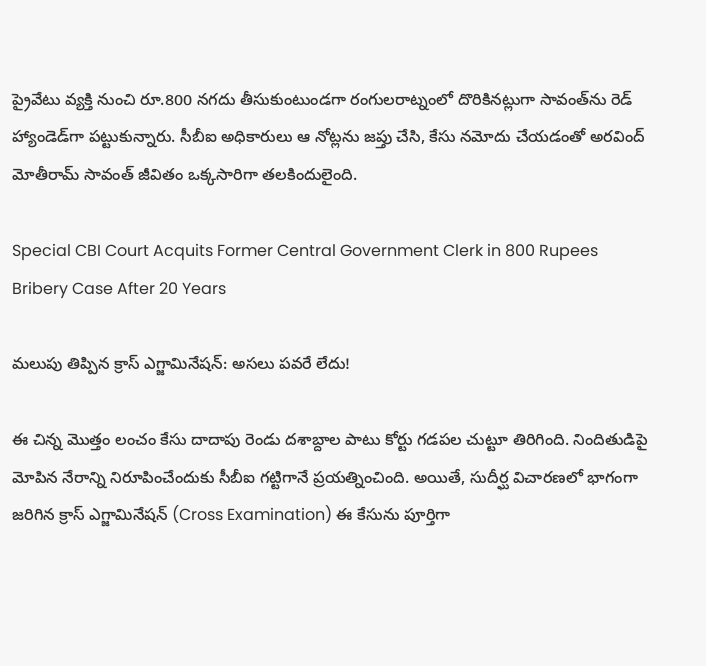ప్రైవేటు వ్యక్తి నుంచి రూ.800 నగదు తీసుకుంటుండగా రంగులరాట్నంలో దొరికినట్లుగా సావంత్‌ను రెడ్ హ్యాండెడ్‌గా పట్టుకున్నారు. సీబీఐ అధికారులు ఆ నోట్లను జప్తు చేసి, కేసు నమోదు చేయడంతో అరవింద్ మోతీరామ్ సావంత్ జీవితం ఒక్కసారిగా తలకిందులైంది.

Special CBI Court Acquits Former Central Government Clerk in 800 Rupees Bribery Case After 20 Years

మలుపు తిప్పిన క్రాస్ ఎగ్జామినేషన్: అసలు పవరే లేదు!

ఈ చిన్న మొత్తం లంచం కేసు దాదాపు రెండు దశాబ్దాల పాటు కోర్టు గడపల చుట్టూ తిరిగింది. నిందితుడిపై మోపిన నేరాన్ని నిరూపించేందుకు సీబీఐ గట్టిగానే ప్రయత్నించింది. అయితే, సుదీర్ఘ విచారణలో భాగంగా జరిగిన క్రాస్ ఎగ్జామినేషన్ (Cross Examination) ఈ కేసును పూర్తిగా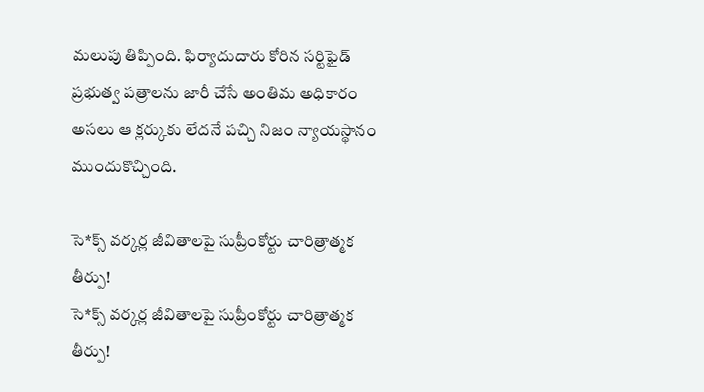మలుపు తిప్పింది. ఫిర్యాదుదారు కోరిన సర్టిఫైడ్ ప్రభుత్వ పత్రాలను జారీ చేసే అంతిమ అధికారం అసలు ఆ క్లర్కుకు లేదనే పచ్చి నిజం న్యాయస్థానం ముందుకొచ్చింది.

సె*క్స్ వర్కర్ల జీవితాలపై సుప్రీంకోర్టు చారిత్రాత్మక తీర్పు!
సె*క్స్ వర్కర్ల జీవితాలపై సుప్రీంకోర్టు చారిత్రాత్మక తీర్పు!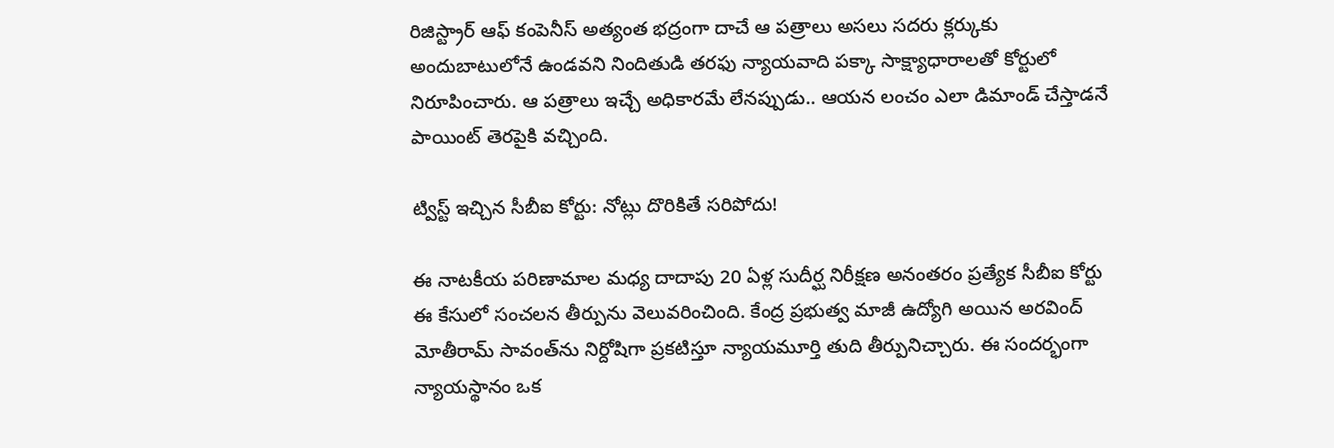రిజిస్ట్రార్ ఆఫ్ కంపెనీస్ అత్యంత భద్రంగా దాచే ఆ పత్రాలు అసలు సదరు క్లర్కుకు అందుబాటులోనే ఉండవని నిందితుడి తరఫు న్యాయవాది పక్కా సాక్ష్యాధారాలతో కోర్టులో నిరూపించారు. ఆ పత్రాలు ఇచ్చే అధికారమే లేనప్పుడు.. ఆయన లంచం ఎలా డిమాండ్ చేస్తాడనే పాయింట్ తెరపైకి వచ్చింది.

ట్విస్ట్‌ ఇచ్చిన సీబీఐ కోర్టు: నోట్లు దొరికితే సరిపోదు!

ఈ నాటకీయ పరిణామాల మధ్య దాదాపు 20 ఏళ్ల సుదీర్ఘ నిరీక్షణ అనంతరం ప్రత్యేక సీబీఐ కోర్టు ఈ కేసులో సంచలన తీర్పును వెలువరించింది. కేంద్ర ప్రభుత్వ మాజీ ఉద్యోగి అయిన అరవింద్ మోతీరామ్ సావంత్‌ను నిర్దోషిగా ప్రకటిస్తూ న్యాయమూర్తి తుది తీర్పునిచ్చారు. ఈ సందర్భంగా న్యాయస్థానం ఒక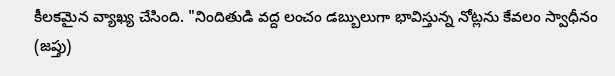కీలకమైన వ్యాఖ్య చేసింది. "నిందితుడి వద్ద లంచం డబ్బులుగా భావిస్తున్న నోట్లను కేవలం స్వాధీనం (జప్తు)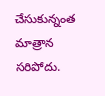చేసుకున్నంత మాత్రాన సరిపోదు.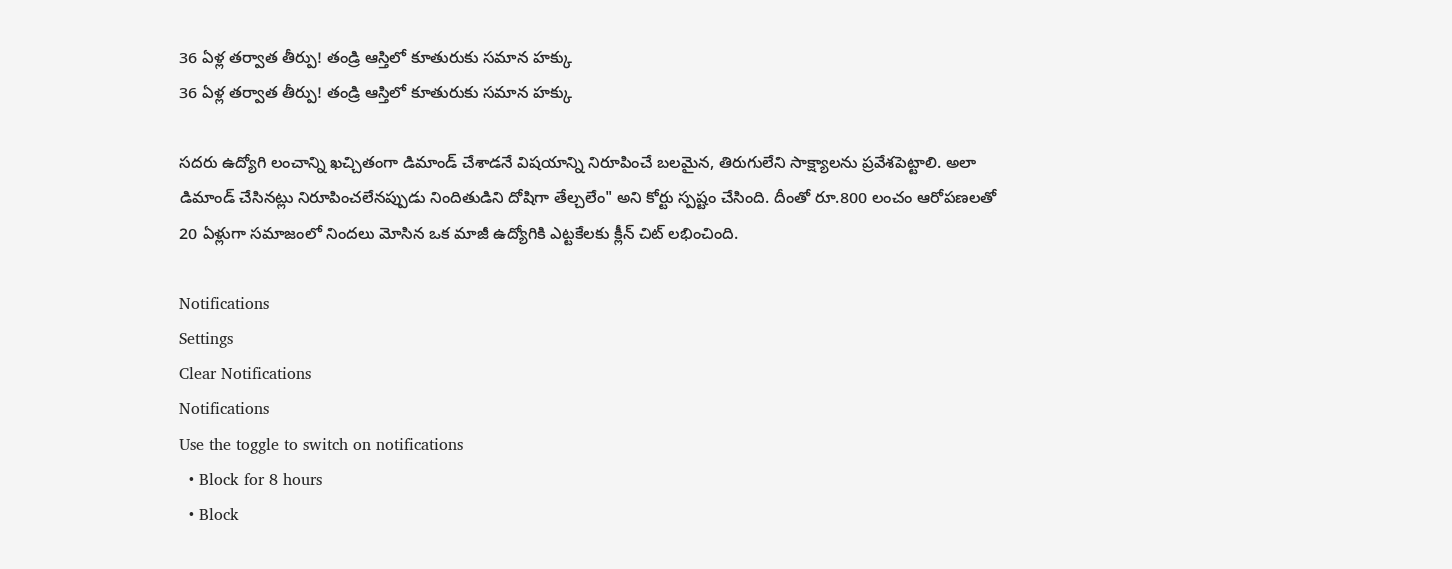36 ఏళ్ల తర్వాత తీర్పు! తండ్రి ఆస్తిలో కూతురుకు సమాన హక్కు
36 ఏళ్ల తర్వాత తీర్పు! తండ్రి ఆస్తిలో కూతురుకు సమాన హక్కు

సదరు ఉద్యోగి లంచాన్ని ఖచ్చితంగా డిమాండ్ చేశాడనే విషయాన్ని నిరూపించే బలమైన, తిరుగులేని సాక్ష్యాలను ప్రవేశపెట్టాలి. అలా డిమాండ్ చేసినట్లు నిరూపించలేనప్పుడు నిందితుడిని దోషిగా తేల్చలేం" అని కోర్టు స్పష్టం చేసింది. దీంతో రూ.800 లంచం ఆరోపణలతో 20 ఏళ్లుగా సమాజంలో నిందలు మోసిన ఒక మాజీ ఉద్యోగికి ఎట్టకేలకు క్లీన్ చిట్ లభించింది.

Notifications
Settings
Clear Notifications
Notifications
Use the toggle to switch on notifications
  • Block for 8 hours
  • Block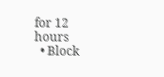for 12 hours
  • Block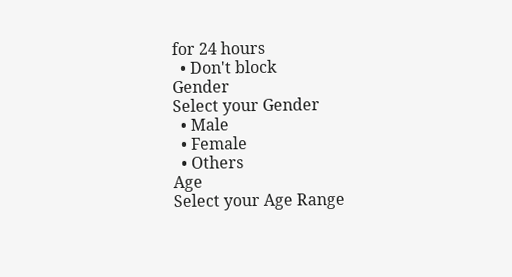for 24 hours
  • Don't block
Gender
Select your Gender
  • Male
  • Female
  • Others
Age
Select your Age Range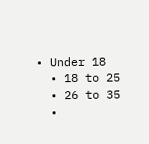• Under 18
  • 18 to 25
  • 26 to 35
  •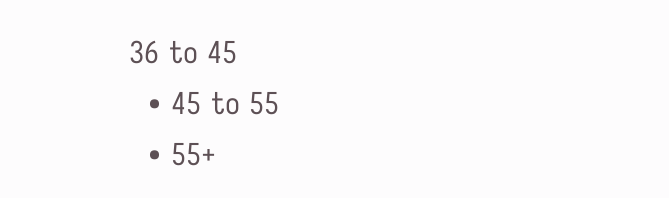36 to 45
  • 45 to 55
  • 55+